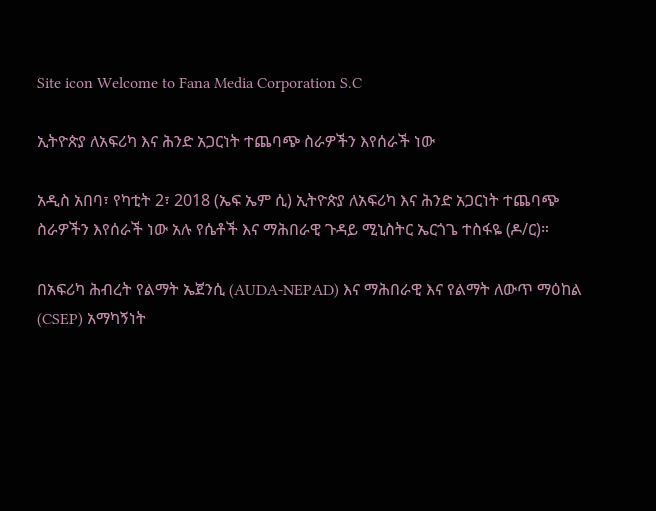Site icon Welcome to Fana Media Corporation S.C

ኢትዮጵያ ለአፍሪካ እና ሕንድ አጋርነት ተጨባጭ ስራዎችን እየሰራች ነው

አዲስ አበባ፣ የካቲት 2፣ 2018 (ኤፍ ኤም ሲ) ኢትዮጵያ ለአፍሪካ እና ሕንድ አጋርነት ተጨባጭ ስራዎችን እየሰራች ነው አሉ የሴቶች እና ማሕበራዊ ጉዳይ ሚኒስትር ኤርጎጌ ተስፋዬ (ዶ/ር)።

በአፍሪካ ሕብረት የልማት ኤጀንሲ (AUDA-NEPAD) እና ማሕበራዊ እና የልማት ለውጥ ማዕከል (CSEP) አማካኝነት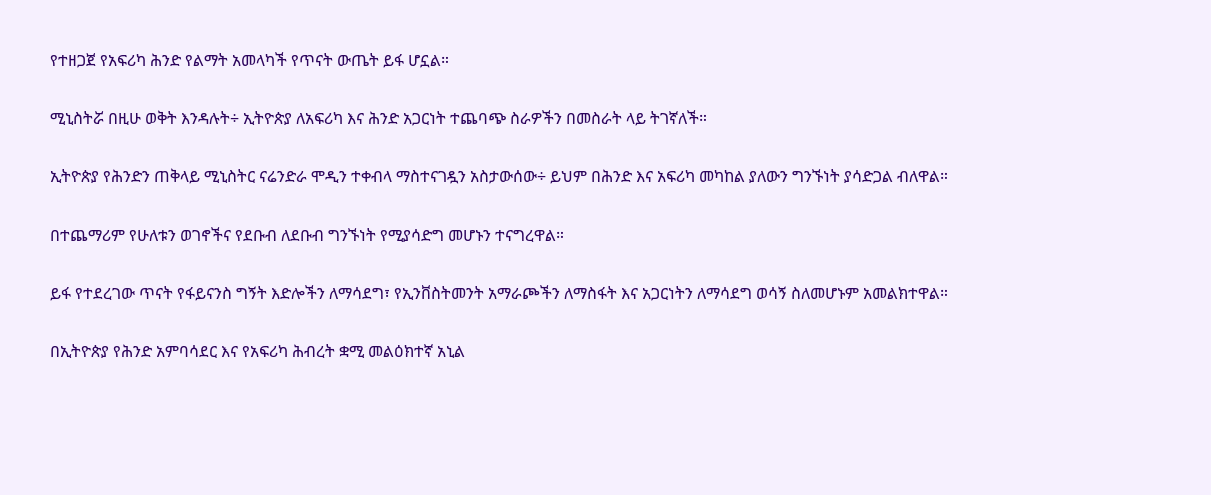የተዘጋጀ የአፍሪካ ሕንድ የልማት አመላካች የጥናት ውጤት ይፋ ሆኗል።

ሚኒስትሯ በዚሁ ወቅት እንዳሉት÷ ኢትዮጵያ ለአፍሪካ እና ሕንድ አጋርነት ተጨባጭ ስራዎችን በመስራት ላይ ትገኛለች።

ኢትዮጵያ የሕንድን ጠቅላይ ሚኒስትር ናሬንድራ ሞዲን ተቀብላ ማስተናገዷን አስታውሰው÷ ይህም በሕንድ እና አፍሪካ መካከል ያለውን ግንኙነት ያሳድጋል ብለዋል።

በተጨማሪም የሁለቱን ወገኖችና የደቡብ ለደቡብ ግንኙነት የሚያሳድግ መሆኑን ተናግረዋል።

ይፋ የተደረገው ጥናት የፋይናንስ ግኝት እድሎችን ለማሳደግ፣ የኢንቨስትመንት አማራጮችን ለማስፋት እና አጋርነትን ለማሳደግ ወሳኝ ስለመሆኑም አመልክተዋል።

በኢትዮጵያ የሕንድ አምባሳደር እና የአፍሪካ ሕብረት ቋሚ መልዕክተኛ አኒል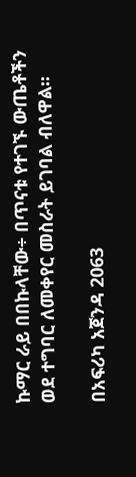ኩማር ራይ በበኩላቸው÷ በጥናቱ የተገኙ ውጤቶችን ወደ ተግባር ለመቀየር መስራት ይገባል ብለዋል።

በአፍሪካ አጀንዳ 2063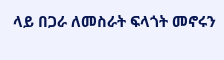ላይ በጋራ ለመስራት ፍላጎት መኖሩን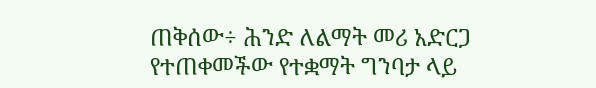ጠቅሰው÷ ሕንድ ለልማት መሪ አድርጋ የተጠቀመችው የተቋማት ግንባታ ላይ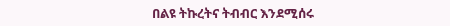በልዩ ትኩረትና ትብብር እንደሚሰሩ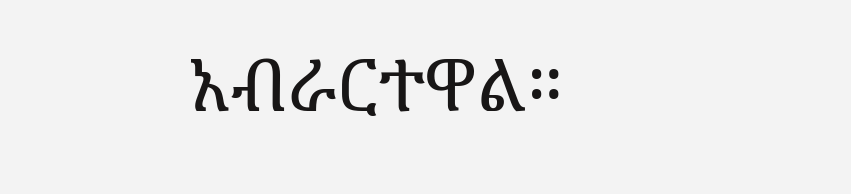አብራርተዋል።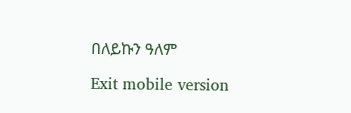በለይኩን ዓለም

Exit mobile version